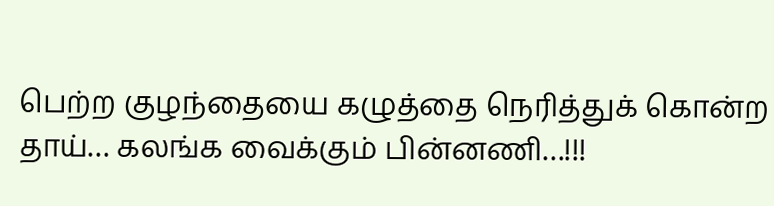பெற்ற குழந்தையை கழுத்தை நெரித்துக் கொன்ற தாய்… கலங்க வைக்கும் பின்னணி…!!!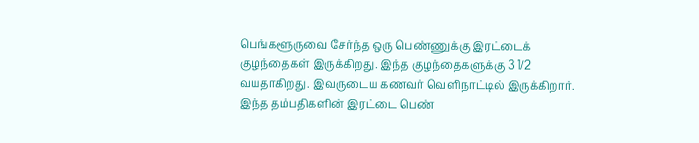பெங்களூருவை சேர்ந்த ஒரு பெண்ணுக்கு இரட்டைக் குழந்தைகள் இருக்கிறது. இந்த குழந்தைகளுக்கு 3 1/2 வயதாகிறது. இவருடைய கணவர் வெளிநாட்டில் இருக்கிறார். இந்த தம்பதிகளின் இரட்டை பெண்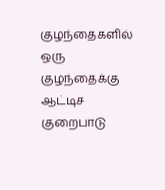குழந்தைகளில் ஒரு குழந்தைக்கு ஆட்டிச குறைபாடு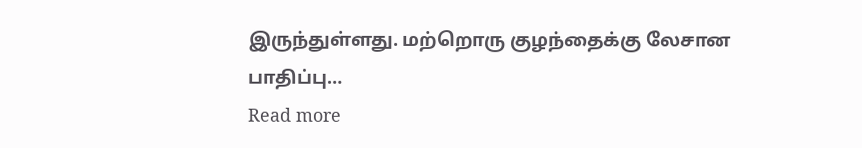இருந்துள்ளது. மற்றொரு குழந்தைக்கு லேசான பாதிப்பு…
Read more